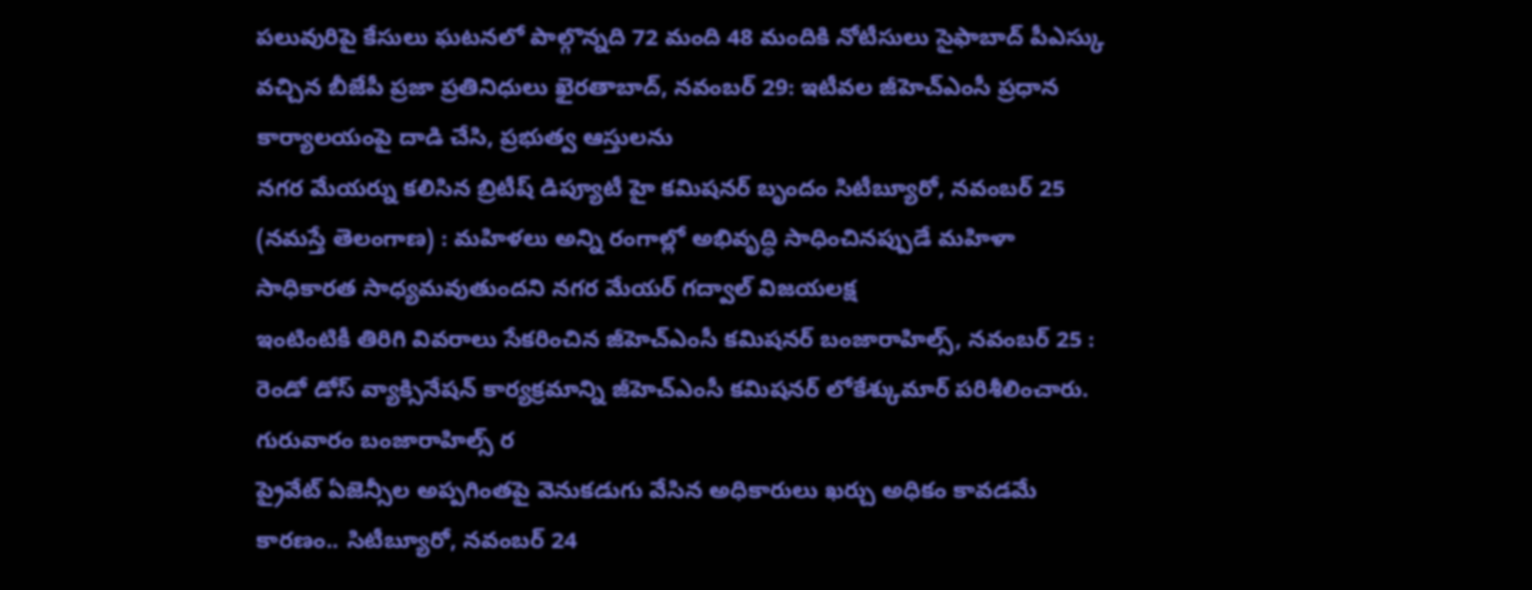పలువురిపై కేసులు ఘటనలో పాల్గొన్నది 72 మంది 48 మందికి నోటీసులు సైఫాబాద్ పీఎస్కు వచ్చిన బీజేపీ ప్రజా ప్రతినిధులు ఖైరతాబాద్, నవంబర్ 29: ఇటీవల జీహెచ్ఎంసీ ప్రధాన కార్యాలయంపై దాడి చేసి, ప్రభుత్వ ఆస్తులను
నగర మేయర్ను కలిసిన బ్రిటీష్ డిప్యూటీ హై కమిషనర్ బృందం సిటీబ్యూరో, నవంబర్ 25 (నమస్తే తెలంగాణ) : మహిళలు అన్ని రంగాల్లో అభివృద్ధి సాధించినప్పుడే మహిళా సాధికారత సాధ్యమవుతుందని నగర మేయర్ గద్వాల్ విజయలక్ష
ఇంటింటికీ తిరిగి వివరాలు సేకరించిన జీహెచ్ఎంసీ కమిషనర్ బంజారాహిల్స్, నవంబర్ 25 : రెండో డోస్ వ్యాక్సినేషన్ కార్యక్రమాన్ని జీహెచ్ఎంసీ కమిషనర్ లోకేశ్కుమార్ పరిశీలించారు. గురువారం బంజారాహిల్స్ ర
ప్రైవేట్ ఏజెన్సీల అప్పగింతపై వెనుకడుగు వేసిన అధికారులు ఖర్చు అధికం కావడమే కారణం.. సిటీబ్యూరో, నవంబర్ 24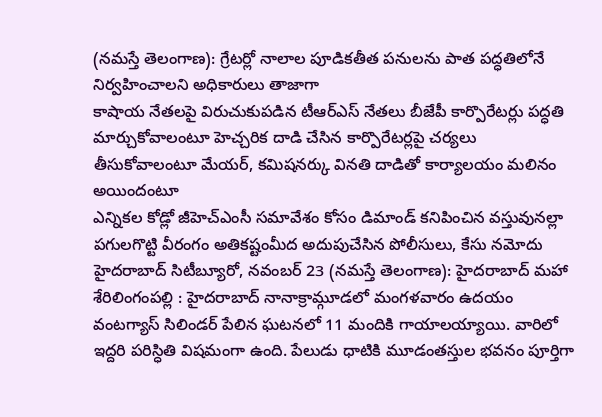(నమస్తే తెలంగాణ): గ్రేటర్లో నాలాల పూడికతీత పనులను పాత పద్ధతిలోనే నిర్వహించాలని అధికారులు తాజాగా
కాషాయ నేతలపై విరుచుకుపడిన టీఆర్ఎస్ నేతలు బీజేపీ కార్పొరేటర్లు పద్ధతి మార్చుకోవాలంటూ హెచ్చరిక దాడి చేసిన కార్పొరేటర్లపై చర్యలు తీసుకోవాలంటూ మేయర్, కమిషనర్కు వినతి దాడితో కార్యాలయం మలినం అయిందంటూ
ఎన్నికల కోడ్లో జీహెచ్ఎంసీ సమావేశం కోసం డిమాండ్ కనిపించిన వస్తువునల్లా పగులగొట్టి వీరంగం అతికష్టంమీద అదుపుచేసిన పోలీసులు, కేసు నమోదు హైదరాబాద్ సిటీబ్యూరో, నవంబర్ 23 (నమస్తే తెలంగాణ): హైదరాబాద్ మహా
శేరిలింగంపల్లి : హైదరాబాద్ నానాక్రామ్గూడలో మంగళవారం ఉదయం వంటగ్యాస్ సిలిండర్ పేలిన ఘటనలో 11 మందికి గాయాలయ్యాయి. వారిలో ఇద్దరి పరిస్ధితి విషమంగా ఉంది. పేలుడు ధాటికి మూడంతస్తుల భవనం పూర్తిగా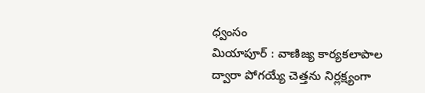ధ్వంసం
మియాపూర్ : వాణిజ్య కార్యకలాపాల ద్వారా పోగయ్యే చెత్తను నిర్లక్ష్యంగా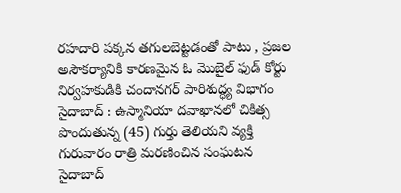రహదారి పక్కన తగులబెట్టడంతో పాటు , ప్రజల అసౌకర్యానికి కారణమైన ఓ మొబైల్ ఫుడ్ కోర్టు నిర్వహకుడికి చందానగర్ పారిశుద్ధ్య విభాగం
సైదాబాద్ : ఉస్మానియా దవాఖానలో చికిత్స పొందుతున్న (45) గుర్తు తెలియని వ్యక్తి గురువారం రాత్రి మరణించిన సంఘటన సైదాబాద్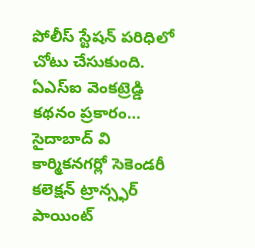పోలీస్ స్టేషన్ పరిధిలో చోటు చేసుకుంది. ఏఎస్ఐ వెంకట్రెడ్డి కథనం ప్రకారం… సైదాబాద్ వి
కార్మికనగర్లో సెకెండరీ కలెక్షన్ ట్రాన్స్ఫర్ పాయింట్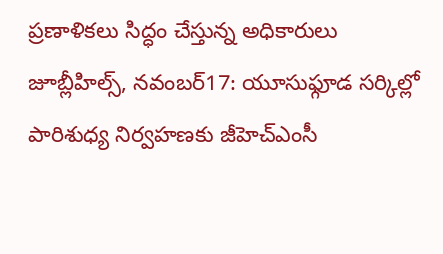ప్రణాళికలు సిద్ధం చేస్తున్న అధికారులు జూబ్లీహిల్స్, నవంబర్17: యూసుఫ్గూడ సర్కిల్లో పారిశుధ్య నిర్వహణకు జీహెచ్ఎంసీ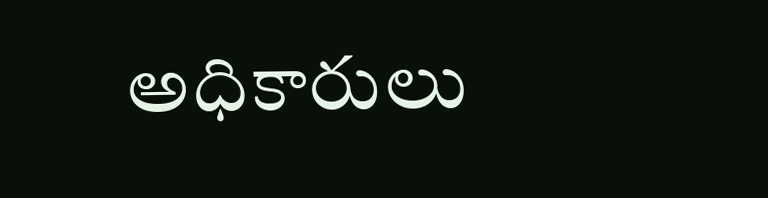అధికారులు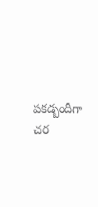పకడ్బందీగా చర